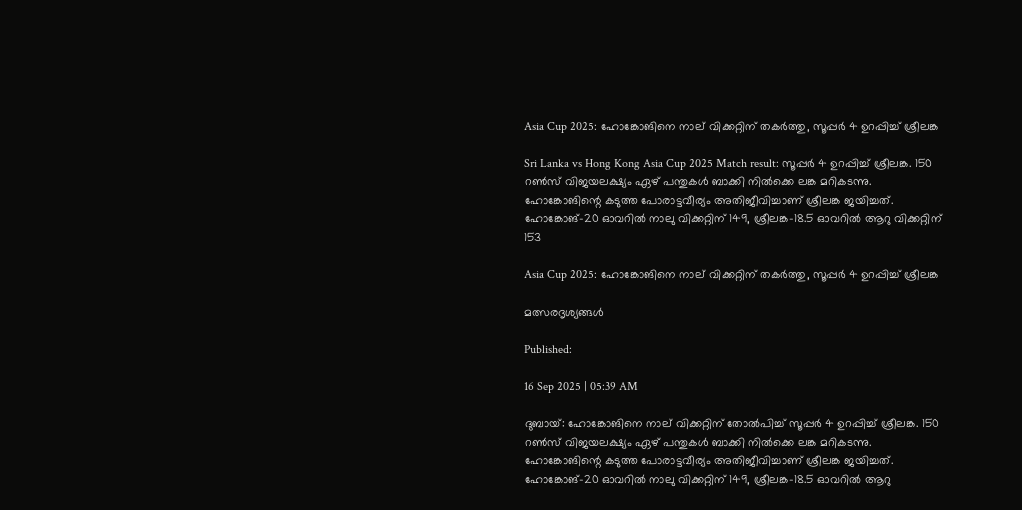Asia Cup 2025: ഹോങ്കോങിനെ നാല് വിക്കറ്റിന് തകര്‍ത്തു, സൂപ്പര്‍ 4 ഉറപ്പിച്ച് ശ്രീലങ്ക

Sri Lanka vs Hong Kong Asia Cup 2025 Match result: സൂപ്പര്‍ 4 ഉറപ്പിച്ച് ശ്രീലങ്ക. 150 റണ്‍സ് വിജയലക്ഷ്യം ഏഴ് പന്തുകള്‍ ബാക്കി നില്‍ക്കെ ലങ്ക മറികടന്നു. ഹോങ്കോങിന്റെ കടുത്ത പോരാട്ടവീര്യം അതിജീവിച്ചാണ് ശ്രീലങ്ക ജയിച്ചത്. ഹോങ്കോങ്-20 ഓവറില്‍ നാലു വിക്കറ്റിന് 149, ശ്രീലങ്ക-18.5 ഓവറില്‍ ആറു വിക്കറ്റിന് 153

Asia Cup 2025: ഹോങ്കോങിനെ നാല് വിക്കറ്റിന് തകര്‍ത്തു, സൂപ്പര്‍ 4 ഉറപ്പിച്ച് ശ്രീലങ്ക

മത്സരദൃശ്യങ്ങള്‍

Published:

16 Sep 2025 | 05:39 AM

ദുബായ്: ഹോങ്കോങിനെ നാല് വിക്കറ്റിന് തോല്‍പിച്ച് സൂപ്പര്‍ 4 ഉറപ്പിച്ച് ശ്രീലങ്ക. 150 റണ്‍സ് വിജയലക്ഷ്യം ഏഴ് പന്തുകള്‍ ബാക്കി നില്‍ക്കെ ലങ്ക മറികടന്നു. ഹോങ്കോങിന്റെ കടുത്ത പോരാട്ടവീര്യം അതിജീവിച്ചാണ് ശ്രീലങ്ക ജയിച്ചത്. ഹോങ്കോങ്-20 ഓവറില്‍ നാലു വിക്കറ്റിന് 149, ശ്രീലങ്ക-18.5 ഓവറില്‍ ആറു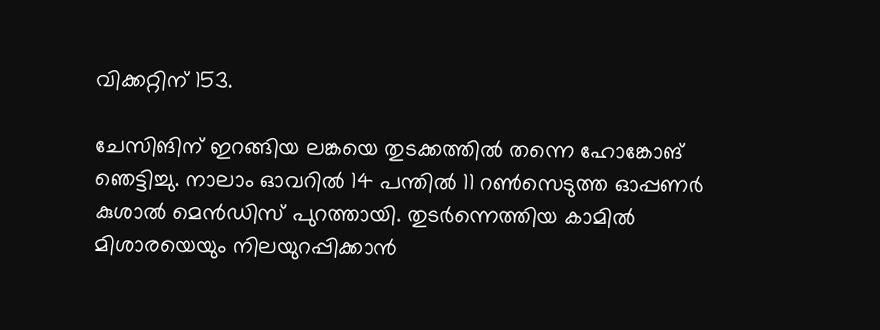വിക്കറ്റിന് 153.

ചേസിങിന് ഇറങ്ങിയ ലങ്കയെ തുടക്കത്തില്‍ തന്നെ ഹോങ്കോങ് ഞെട്ടിച്ചു. നാലാം ഓവറില്‍ 14 പന്തില്‍ 11 റണ്‍സെടുത്ത ഓപ്പണര്‍ കുശാല്‍ മെന്‍ഡിസ് പുറത്തായി. തുടര്‍ന്നെത്തിയ കാമില്‍ മിശാരയെയും നിലയുറപ്പിക്കാന്‍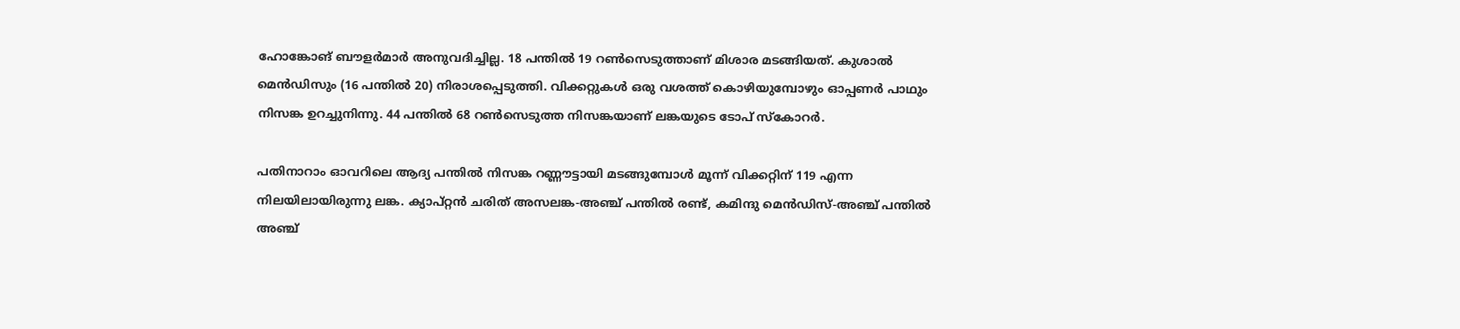ഹോങ്കോങ് ബൗളര്‍മാര്‍ അനുവദിച്ചില്ല. 18 പന്തില്‍ 19 റണ്‍സെടുത്താണ് മിശാര മടങ്ങിയത്. കുശാല്‍ മെന്‍ഡിസും (16 പന്തില്‍ 20) നിരാശപ്പെടുത്തി. വിക്കറ്റുകള്‍ ഒരു വശത്ത് കൊഴിയുമ്പോഴും ഓപ്പണര്‍ പാഥും നിസങ്ക ഉറച്ചുനിന്നു. 44 പന്തില്‍ 68 റണ്‍സെടുത്ത നിസങ്കയാണ് ലങ്കയുടെ ടോപ് സ്‌കോറര്‍.

പതിനാറാം ഓവറിലെ ആദ്യ പന്തില്‍ നിസങ്ക റണ്ണൗട്ടായി മടങ്ങുമ്പോള്‍ മൂന്ന് വിക്കറ്റിന് 119 എന്ന നിലയിലായിരുന്നു ലങ്ക. ക്യാപ്റ്റന്‍ ചരിത് അസലങ്ക-അഞ്ച് പന്തില്‍ രണ്ട്, കമിന്ദു മെന്‍ഡിസ്-അഞ്ച് പന്തില്‍ അഞ്ച്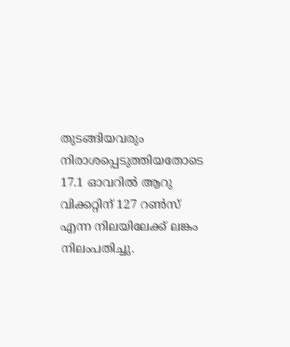തുടങ്ങിയവരും നിരാശപ്പെടുത്തിയതോടെ 17.1 ഓവറില്‍ ആറു വിക്കറ്റിന് 127 റണ്‍സ് എന്ന നിലയിലേക്ക് ലങ്കം നിലംപതിച്ചു.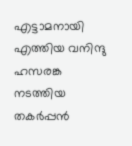എട്ടാമനായി എത്തിയ വനിന്ദു ഹസരങ്ക നടത്തിയ തകര്‍പ്പന്‍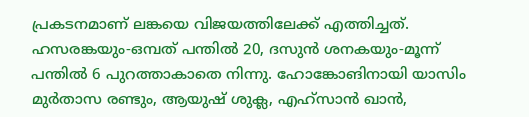പ്രകടനമാണ് ലങ്കയെ വിജയത്തിലേക്ക് എത്തിച്ചത്. ഹസരങ്കയും-ഒമ്പത് പന്തില്‍ 20, ദസുന്‍ ശനകയും-മൂന്ന് പന്തില്‍ 6 പുറത്താകാതെ നിന്നു. ഹോങ്കോങിനായി യാസിം മുര്‍താസ രണ്ടും, ആയുഷ് ശുക്ല, എഹ്‌സാന്‍ ഖാന്‍,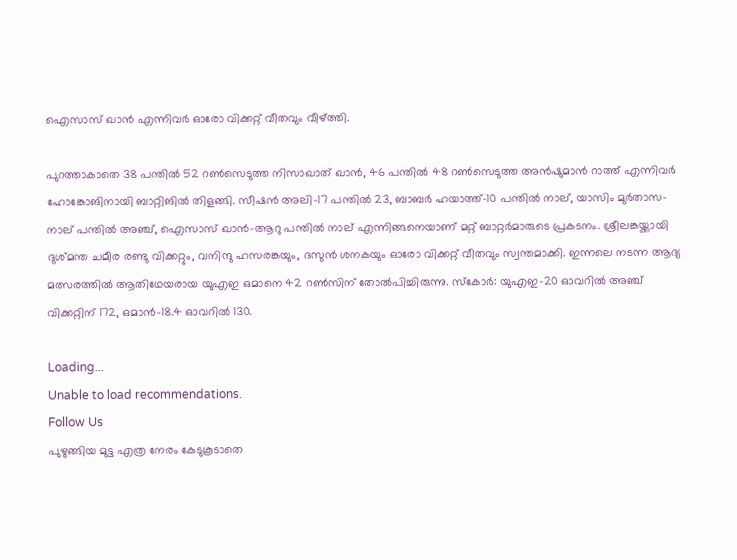ഐസാസ് ഖാന്‍ എന്നിവര്‍ ഓരോ വിക്കറ്റ് വീതവും വീഴ്ത്തി.

പുറത്താകാതെ 38 പന്തില്‍ 52 റണ്‍സെടുത്ത നിസാഖാത് ഖാന്‍, 46 പന്തില്‍ 48 റണ്‍സെടുത്ത അന്‍ഷുമാന്‍ റാത്ത് എന്നിവര്‍ ഹോങ്കോങിനായി ബാറ്റിങില്‍ തിളങ്ങി. സീഷന്‍ അലി-17 പന്തില്‍ 23, ബാബര്‍ ഹയാത്ത്-10 പന്തില്‍ നാല്, യാസിം മുര്‍താസ-നാല് പന്തില്‍ അഞ്ച്, ഐസാസ് ഖാന്‍-ആറു പന്തില്‍ നാല് എന്നിങ്ങനെയാണ് മറ്റ് ബാറ്റര്‍മാരുടെ പ്രകടനം. ശ്രീലങ്കയ്ക്കായി ദുശ്മന്ത ചമീര രണ്ടു വിക്കറ്റും, വനിന്ദു ഹസരങ്കയും, ദസുന്‍ ശനകയും ഓരോ വിക്കറ്റ് വീതവും സ്വന്തമാക്കി. ഇന്നലെ നടന്ന ആദ്യ മത്സരത്തില്‍ ആതിഥേയരായ യുഎഇ ഒമാനെ 42 റണ്‍സിന് തോല്‍പിച്ചിരുന്നു. സ്‌കോര്‍: യുഎഇ-20 ഓവറില്‍ അഞ്ച് വിക്കറ്റിന് 172, ഒമാന്‍-18.4 ഓവറില്‍ 130.

Loading...
Unable to load recommendations.
Follow Us
പുഴുങ്ങിയ മുട്ട എത്ര നേരം കേടുകൂടാതെ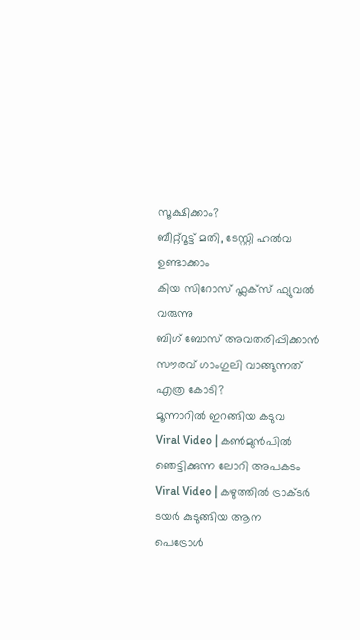സൂക്ഷിക്കാം?
ബീറ്റ്റൂട്ട് മതി, ടേസ്റ്റി ഹൽവ ഉണ്ടാക്കാം
കിയ സിറോസ് ഫ്ലക്സ് ഫ്യുവൽ വരുന്നു
ബിഗ് ബോസ് അവതരിപ്പിക്കാന്‍ സൗരവ്‌ ഗാംഗുലി വാങ്ങുന്നത് എത്ര കോടി?
മൂന്നാറിൽ ഇറങ്ങിയ കടുവ
Viral Video | കൺമുൻപിൽ ഞെട്ടിക്കുന്ന ലോറി അപകടം
Viral Video | കഴുത്തിൽ ട്രാക്ടർ ടയർ കുടുങ്ങിയ ആന
പെട്രോൾ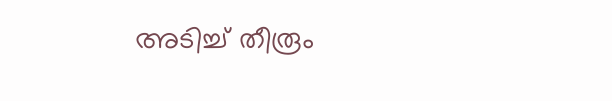അടിച്ച് തീരൂം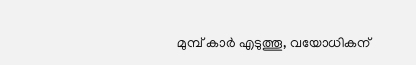മുമ്പ് കാർ എടുത്തൂ, വയോധികന്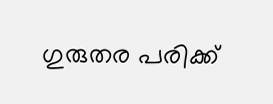ഗുരുതര പരിക്ക്